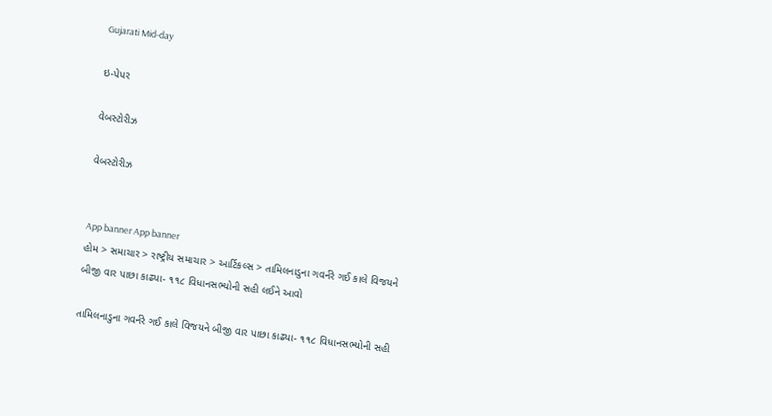Gujarati Mid-day

ઇ-પેપર

વેબસ્ટોરીઝ

વેબસ્ટોરીઝ


App banner App banner
હોમ > સમાચાર > રાષ્ટ્રીય સમાચાર > આર્ટિકલ્સ > તામિલનાડુના ગવર્નરે ગઈ કાલે વિજયને બીજી વાર પાછા કાઢ્યા- ૧૧૮ વિધાનસભ્યોની સહી લઈને આવો

તામિલનાડુના ગવર્નરે ગઈ કાલે વિજયને બીજી વાર પાછા કાઢ્યા- ૧૧૮ વિધાનસભ્યોની સહી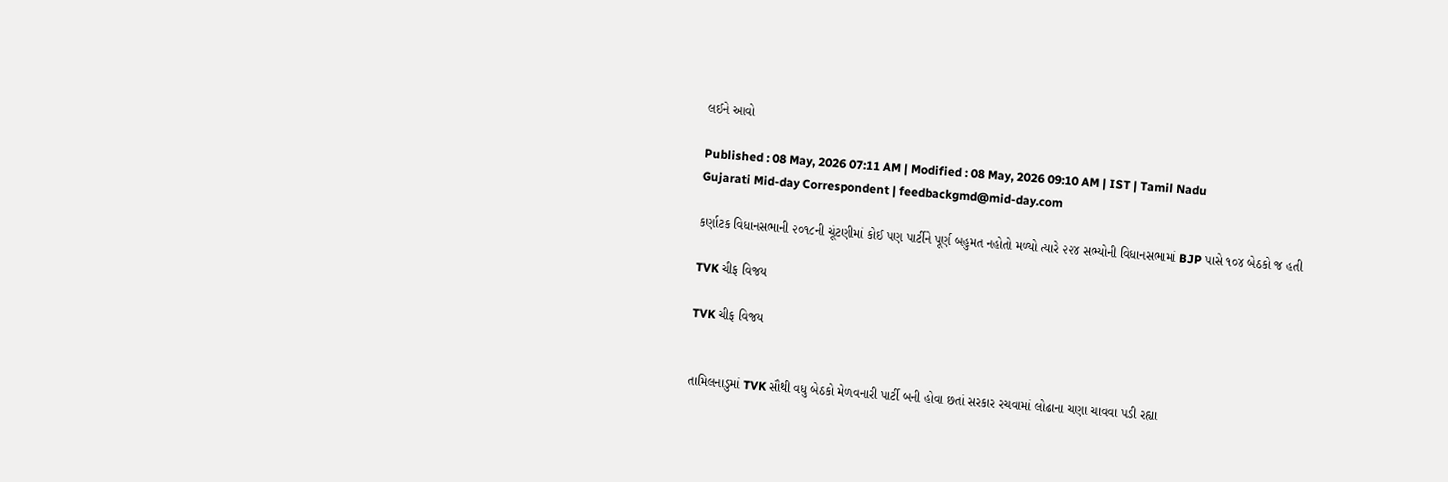લઈને આવો

Published : 08 May, 2026 07:11 AM | Modified : 08 May, 2026 09:10 AM | IST | Tamil Nadu
Gujarati Mid-day Correspondent | feedbackgmd@mid-day.com

કર્ણાટક વિધાનસભાની ૨૦૧૮ની ચૂંટણીમાં કોઈ પણ પાર્ટીને પૂર્ણ બહુમત નહોતો મળ્યો ત્યારે ૨૨૪ સભ્યોની વિધાનસભામાં BJP પાસે ૧૦૪ બેઠકો જ હતી

TVK ચીફ વિજય

TVK ચીફ વિજય


તામિલનાડુમાં TVK સૌથી વધુ બેઠકો મેળવનારી પાર્ટી બની હોવા છતાં સરકાર રચવામાં લોઢાના ચણા ચાવવા પડી રહ્યા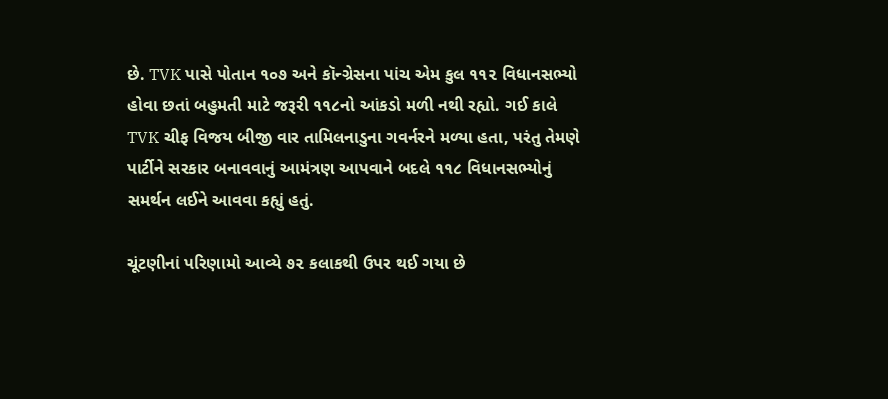છે. TVK પાસે પોતાન ૧૦૭ અને કૉન્ગ્રેસના પાંચ એમ કુલ ૧૧૨ વિધાનસભ્યો હોવા છતાં બહુમતી માટે જરૂરી ૧૧૮નો આંકડો મળી નથી રહ્યો. ગઈ કાલે TVK ચીફ વિજય બીજી વાર તામિલનાડુના ગવર્નરને મળ્યા હતા, પરંતુ તેમણે પાર્ટીને સરકાર બનાવવાનું આમંત્રણ આપવાને બદલે ૧૧૮ વિધાનસભ્યોનું સમર્થન લઈને આવવા કહ્યું હતું.

ચૂંટણીનાં પરિણામો આવ્યે ૭૨ કલાકથી ઉપર થઈ ગયા છે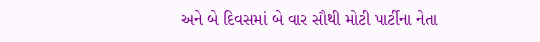અને બે દિવસમાં બે વાર સૌથી મોટી પાર્ટીના નેતા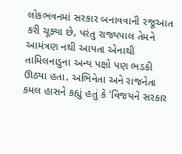લોકભવનમાં સરકાર બનાવવાની રજૂઆત કરી ચૂક્યા છે, પરંતુ રાજ્યપાલ તેમને આમંત્રણ નથી આપતા એનાથી તામિલનાડુના અન્ય પક્ષો પણ ભડકી ઊઠ્યા હતા. અભિનેતા અને રાજનેતા કમલ હાસને કહ્યું હતું કે ‘વિજયને સરકાર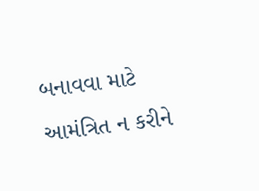બનાવવા માટે આમંત્રિત ન કરીને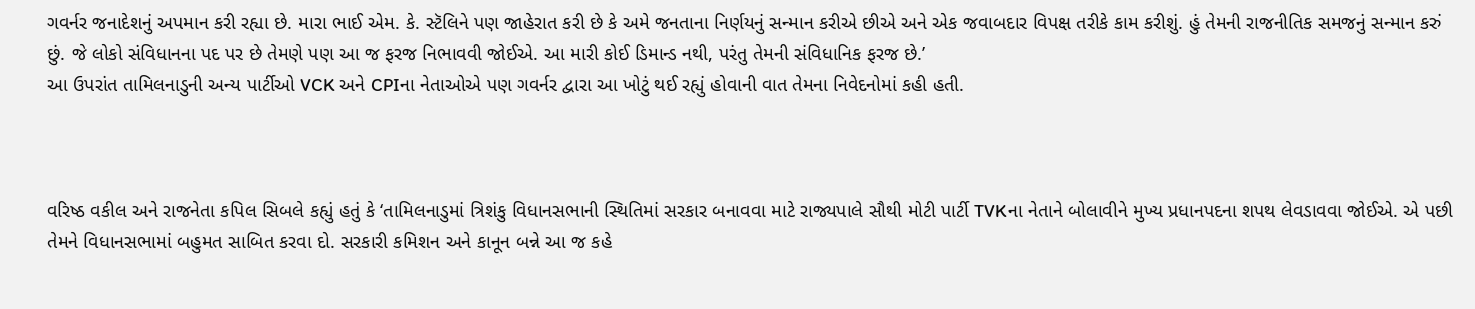ગવર્નર જનાદેશનું અપમાન કરી રહ્યા છે. મારા ભાઈ એમ. કે. સ્ટૅલિને પણ જાહેરાત કરી છે કે અમે જનતાના નિર્ણયનું સન્માન કરીએ છીએ અને એક જવાબદાર વિપક્ષ તરીકે કામ કરીશું. હું તેમની રાજનીતિક સમજનું સન્માન કરું છું. જે લોકો સંવિધાનના પદ પર છે તેમણે પણ આ જ ફરજ નિભાવવી જોઈએ. આ મારી કોઈ ડિમાન્ડ નથી, પરંતુ તેમની સંવિધાનિક ફરજ છે.’
આ ઉપરાંત તામિલનાડુની અન્ય પાર્ટીઓ VCK અને CPIના નેતાઓએ પણ ગવર્નર દ્વારા આ ખોટું થઈ રહ્યું હોવાની વાત તેમના નિવેદનોમાં કહી હતી.



વરિષ્ઠ વકીલ અને રાજનેતા કપિલ સિબલે કહ્યું હતું કે ‘તામિલનાડુમાં ત્રિશંકુ વિધાનસભાની સ્થિતિમાં સરકાર બનાવવા માટે રાજ્યપાલે સૌથી મોટી પાર્ટી TVKના નેતાને બોલાવીને મુખ્ય પ્રધાનપદના શપથ લેવડાવવા જોઈએ. એ પછી તેમને વિધાનસભામાં બહુમત સાબિત કરવા દો. સરકારી કમિશન અને કાનૂન બન્ને આ જ કહે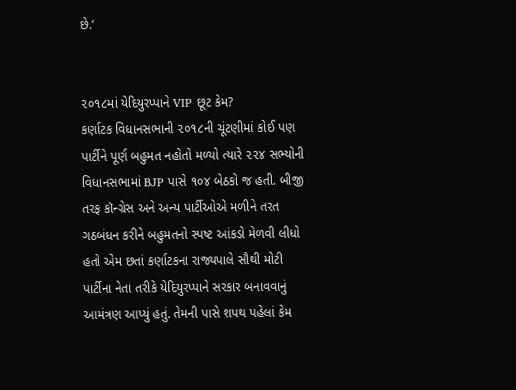છે.’


૨૦૧૮માં યેદિયુરપ્પાને VIP છૂટ કેમ?
કર્ણાટક વિધાનસભાની ૨૦૧૮ની ચૂંટણીમાં કોઈ પણ પાર્ટીને પૂર્ણ બહુમત નહોતો મળ્યો ત્યારે ૨૨૪ સભ્યોની વિધાનસભામાં BJP પાસે ૧૦૪ બેઠકો જ હતી. બીજી તરફ કૉન્ગ્રેસ અને અન્ય પાર્ટીઓએ મળીને તરત ગઠબંધન કરીને બહુમતનો સ્પષ્ટ આંકડો મેળવી લીધો હતો એમ છતાં કર્ણાટકના રાજ્યપાલે સૌથી મોટી પાર્ટીના નેતા તરીકે યેદિયુરપ્પાને સરકાર બનાવવાનું આમંત્રણ આપ્યું હતું. તેમની પાસે શપથ પહેલાં કેમ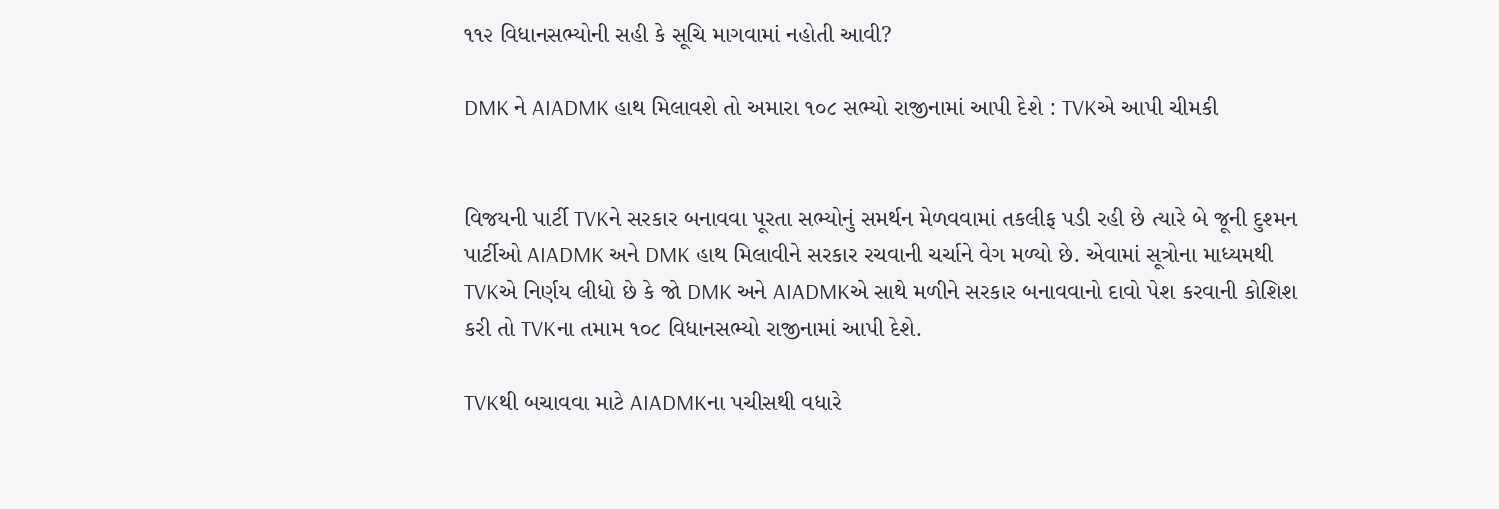૧૧૨ વિધાનસભ્યોની સહી કે સૂચિ માગવામાં નહોતી આવી?

DMK ને AIADMK હાથ મિલાવશે તો અમારા ૧૦૮ સભ્યો રાજીનામાં આપી દેશે : TVKએ આપી ચીમકી


વિજયની પાર્ટી TVKને સરકાર બનાવવા પૂરતા સભ્યોનું સમર્થન મેળવવામાં તકલીફ પડી રહી છે ત્યારે બે જૂની દુશ્મન પાર્ટીઓ AIADMK અને DMK હાથ મિલાવીને સરકાર રચવાની ચર્ચાને વેગ મળ્યો છે. એવામાં સૂત્રોના માધ્યમથી TVKએ નિર્ણય લીધો છે કે જો DMK અને AIADMKએ સાથે મળીને સરકાર બનાવવાનો દાવો પેશ કરવાની કોશિશ કરી તો TVKના તમામ ૧૦૮ વિધાનસભ્યો રાજીનામાં આપી દેશે.

TVKથી બચાવવા માટે AIADMKના પચીસથી વધારે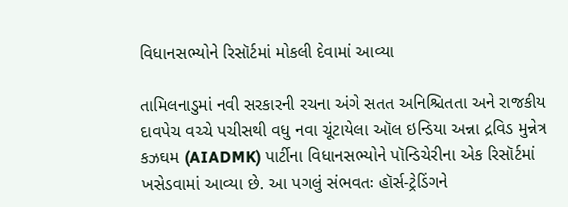વિધાનસભ્યોને રિસૉર્ટમાં મોકલી દેવામાં આવ્યા

તામિલનાડુમાં નવી સરકારની રચના અંગે સતત અનિશ્ચિતતા અને રાજકીય દાવપેચ વચ્ચે પચીસથી વધુ નવા ચૂંટાયેલા ઑલ ઇન્ડિયા અન્ના દ્રવિડ મુન્નેત્ર કઝઘમ (AIADMK) પાર્ટીના વિધાનસભ્યોને પૉન્ડિચેરીના એક રિસૉર્ટમાં ખસેડવામાં આવ્યા છે. આ પગલું સંભવતઃ હૉર્સ-ટ્રેડિંગને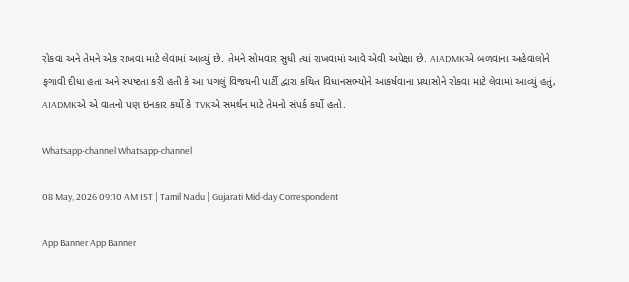રોકવા અને તેમને એક રાખવા માટે લેવામાં આવ્યું છે. તેમને સોમવાર સુધી ત્યાં રાખવામાં આવે એવી અપેક્ષા છે. AIADMKએ બળવાના અહેવાલોને ફગાવી દીધા હતા અને સ્પષ્ટતા કરી હતી કે આ પગલું વિજયની પાર્ટી દ્વારા કથિત વિધાનસભ્યોને આકર્ષવાના પ્રયાસોને રોકવા માટે લેવામાં આવ્યું હતું, AIADMKએ એ વાતનો પણ ઇનકાર કર્યો કે TVKએ સમર્થન માટે તેમનો સંપર્ક કર્યો હતો.

Whatsapp-channel Whatsapp-channel

08 May, 2026 09:10 AM IST | Tamil Nadu | Gujarati Mid-day Correspondent

App Banner App Banner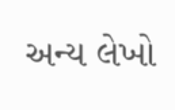અન્ય લેખો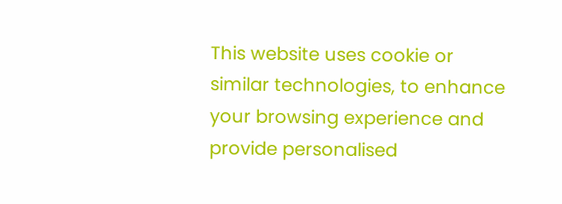This website uses cookie or similar technologies, to enhance your browsing experience and provide personalised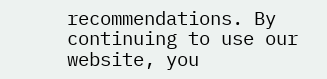recommendations. By continuing to use our website, you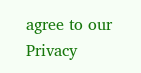agree to our Privacy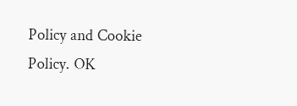Policy and Cookie Policy. OK